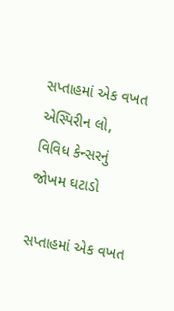સપ્તાહમાં એક વખત એસ્પિરીન લો, વિવિધ કેન્સરનું જોખમ ઘટાડો

સપ્તાહમાં એક વખત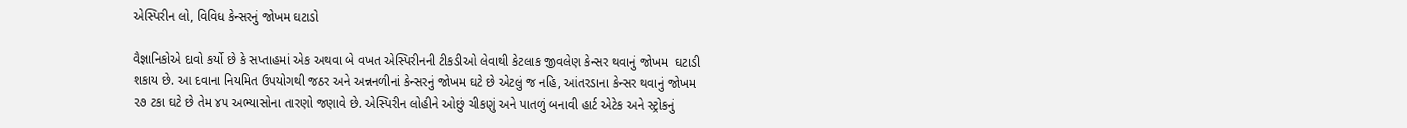એસ્પિરીન લો, વિવિધ કેન્સરનું જોખમ ઘટાડો

વૈજ્ઞાનિકોએ દાવો કર્યો છે કે સપ્તાહમાં એક અથવા બે વખત એસ્પિરીનની ટીકડીઓ લેવાથી કેટલાક જીવલેણ કેન્સર થવાનું જોખમ  ઘટાડી શકાય છે. આ દવાના નિયમિત ઉપયોગથી જઠર અને અન્નનળીનાં કેન્સરનું જોખમ ઘટે છે એટલું જ નહિ, આંતરડાના કેન્સર થવાનું જોખમ ૨૭ ટકા ઘટે છે તેમ ૪૫ અભ્યાસોના તારણો જણાવે છે. એસ્પિરીન લોહીને ઓછું ચીકણું અને પાતળું બનાવી હાર્ટ એટેક અને સ્ટ્રોકનું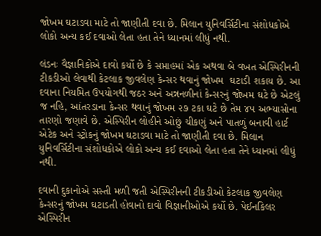જોખમ ઘટાડવા માટે તો જાણીતી દવા છે. મિલાન યુનિવર્સિટીના સંશોધકોએ લોકો અન્ય કઈ દવાઓ લેતા હતા તેને ધ્યાનમાં લીધું નથી.

લંડનઃ વૈજ્ઞાનિકોએ દાવો કર્યો છે કે સપ્તાહમાં એક અથવા બે વખત એસ્પિરીનની ટીકડીઓ લેવાથી કેટલાક જીવલેણ કેન્સર થવાનું જોખમ  ઘટાડી શકાય છે. આ દવાના નિયમિત ઉપયોગથી જઠર અને અન્નનળીનાં કેન્સરનું જોખમ ઘટે છે એટલું જ નહિ, આંતરડાના કેન્સર થવાનું જોખમ ૨૭ ટકા ઘટે છે તેમ ૪૫ અભ્યાસોના તારણો જણાવે છે. એસ્પિરીન લોહીને ઓછું ચીકણું અને પાતળું બનાવી હાર્ટ એટેક અને સ્ટ્રોકનું જોખમ ઘટાડવા માટે તો જાણીતી દવા છે. મિલાન યુનિવર્સિટીના સંશોધકોએ લોકો અન્ય કઈ દવાઓ લેતા હતા તેને ધ્યાનમાં લીધું નથી.

દવાની દુકાનોએ સસ્તી મળી જતી એસ્પિરીનની ટીકડીઓ કેટલાક જીવલેણ કેન્સરનું જોખમ ઘટાડતી હોવાનો દાવો વિજ્ઞાનીઓએ કર્યો છે. પેઈનકિલર એસ્પિરીન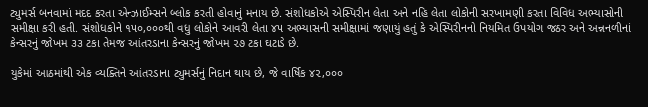ટ્યુમર્સ બનવામાં મદદ કરતા એન્ઝાઈમ્સને બ્લોક કરતી હોવાનું મનાય છે. સંશોધકોએ એસ્પિરીન લેતા અને નહિ લેતા લોકોની સરખામણી કરતા વિવિધ અભ્યાસોની સમીક્ષા કરી હતી. સંશોધકોને ૧૫૦,૦૦૦થી વધુ લોકોને આવરી લેતા ૪૫ અભ્યાસની સમીક્ષામાં જણાયું હતું કે એસ્પિરીનનો નિયમિત ઉપયોગ જઠર અને અન્નનળીનાં કેન્સરનું જોખમ ૩૩ ટકા તેમજ આંતરડાના કેન્સરનું જોખમ ૨૭ ટકા ઘટાડે છે.

યુકેમાં આઠમાંથી એક વ્યક્તિને આંતરડાના ટ્યુમર્સનું નિદાન થાય છે, જે વાર્ષિક ૪૨,૦૦૦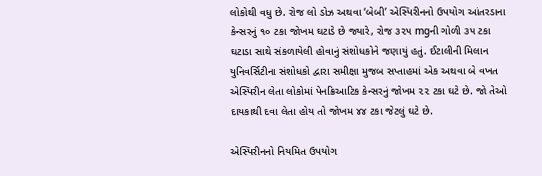લોકોથી વધુ છે. રોજ લો ડોઝ અથવા ‘બેબી’ એસ્પિરીનનો ઉપયોગ આંતરડાના કેન્સરનું ૧૦ ટકા જોખમ ઘટાડે છે જ્યારે, રોજ ૩૨૫ mgની ગોળી ૩૫ ટકા ઘટાડા સાથે સંકળાયેલી હોવાનું સંશોધકોને જણાયું હતું. ઈટાલીની મિલાન યુનિવર્સિટીના સંશોધકો દ્વારા સમીક્ષા મુજબ સપ્તાહમાં એક અથવા બે વખત એસ્પિરીન લેતા લોકોમાં પેનક્રિઆટિક કેન્સરનું જોખમ ૨૨ ટકા ઘટે છે. જો તેઓ દાયકાથી દવા લેતા હોય તો જોખમ ૪૪ ટકા જેટલું ઘટે છે.

એસ્પિરીનનો નિયમિત ઉપયોગ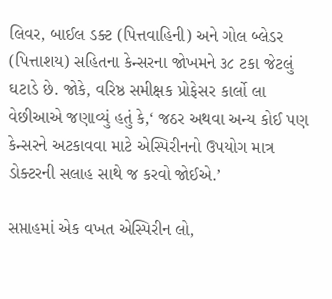લિવર, બાઈલ ડક્ટ (પિત્તવાહિની) અને ગોલ બ્લેડર (પિત્તાશય) સહિતના કેન્સરના જોખમને ૩૮ ટકા જેટલું ઘટાડે છે. જોકે, વરિષ્ઠ સમીક્ષક પ્રોફેસર કાર્લો લા વેછીઆએ જણાવ્યું હતું કે,‘ જઠર અથવા અન્ય કોઈ પણ કેન્સરને અટકાવવા માટે એસ્પિરીનનો ઉપયોગ માત્ર ડોક્ટરની સલાહ સાથે જ કરવો જોઈએ.’

સપ્તાહમાં એક વખત એસ્પિરીન લો,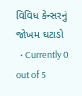વિવિધ કેન્સરનું જોખમ ઘટાડો
  • Currently 0 out of 5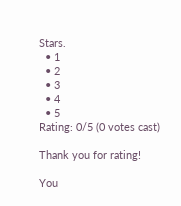Stars.
  • 1
  • 2
  • 3
  • 4
  • 5
Rating: 0/5 (0 votes cast)

Thank you for rating!

You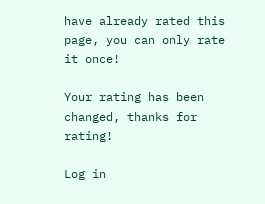have already rated this page, you can only rate it once!

Your rating has been changed, thanks for rating!

Log in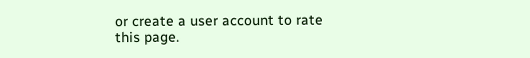or create a user account to rate this page.